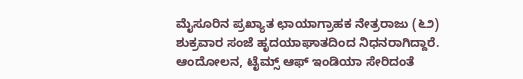ಮೈಸೂರಿನ ಪ್ರಖ್ಯಾತ ಛಾಯಾಗ್ರಾಹಕ ನೇತ್ರರಾಜು (೬೨) ಶುಕ್ರವಾರ ಸಂಜೆ ಹೃದಯಾಘಾತದಿಂದ ನಿಧನರಾಗಿದ್ದಾರೆ.
ಆಂದೋಲನ, ಟೈಮ್ಸ್ ಆಫ್ ಇಂಡಿಯಾ ಸೇರಿದಂತೆ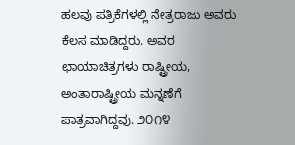ಹಲವು ಪತ್ರಿಕೆಗಳಲ್ಲಿ ನೇತ್ರರಾಜು ಅವರು ಕೆಲಸ ಮಾಡಿದ್ದರು. ಅವರ ಛಾಯಾಚಿತ್ರಗಳು ರಾಷ್ಟ್ರೀಯ, ಅಂತಾರಾಷ್ಟ್ರೀಯ ಮನ್ನಣೆಗೆ ಪಾತ್ರವಾಗಿದ್ದವು. ೨೦೧೪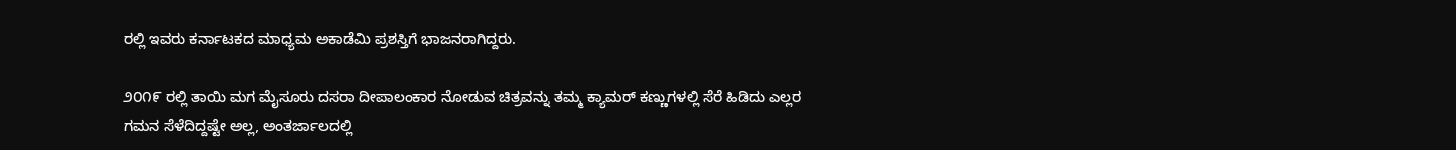ರಲ್ಲಿ ಇವರು ಕರ್ನಾಟಕದ ಮಾಧ್ಯಮ ಅಕಾಡೆಮಿ ಪ್ರಶಸ್ತಿಗೆ ಭಾಜನರಾಗಿದ್ದರು.

೨೦೧೯ ರಲ್ಲಿ ತಾಯಿ ಮಗ ಮೈಸೂರು ದಸರಾ ದೀಪಾಲಂಕಾರ ನೋಡುವ ಚಿತ್ರವನ್ನು ತಮ್ಮ ಕ್ಯಾಮರ್ ಕಣ್ಣುಗಳಲ್ಲಿ ಸೆರೆ ಹಿಡಿದು ಎಲ್ಲರ ಗಮನ ಸೆಳೆದಿದ್ದಷ್ಟೇ ಅಲ್ಲ, ಅಂತರ್ಜಾಲದಲ್ಲಿ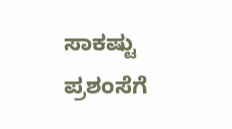ಸಾಕಷ್ಟು ಪ್ರಶಂಸೆಗೆ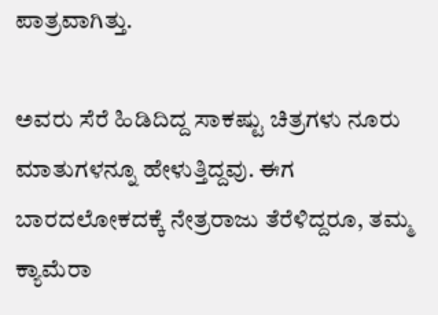ಪಾತ್ರವಾಗಿತ್ತು.

ಅವರು ಸೆರೆ ಹಿಡಿದಿದ್ದ ಸಾಕಷ್ಟು ಚಿತ್ರಗಳು ನೂರು ಮಾತುಗಳನ್ನೂ ಹೇಳುತ್ತಿದ್ದವು. ಈಗ ಬಾರದಲೋಕದಕ್ಕೆ ನೇತ್ರರಾಜು ತೆರೆಳಿದ್ದರೂ, ತಮ್ಮ ಕ್ಯಾಮೆರಾ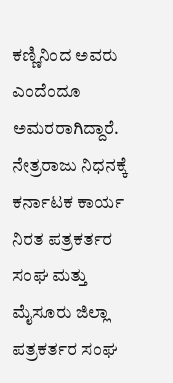ಕಣ್ಣಿನಿಂದ ಅವರು ಎಂದೆಂದೂ ಅಮರರಾಗಿದ್ದಾರೆ.
ನೇತ್ರರಾಜು ನಿಧನಕ್ಕೆ ಕರ್ನಾಟಕ ಕಾರ್ಯ ನಿರತ ಪತ್ರಕರ್ತರ ಸಂಘ ಮತ್ತು ಮೈಸೂರು ಜಿಲ್ಲಾ ಪತ್ರಕರ್ತರ ಸಂಘ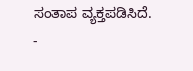ಸಂತಾಪ ವ್ಯಕ್ತಪಡಿಸಿದೆ.
-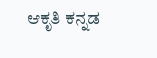ಆಕೃತಿ ಕನ್ನಡ